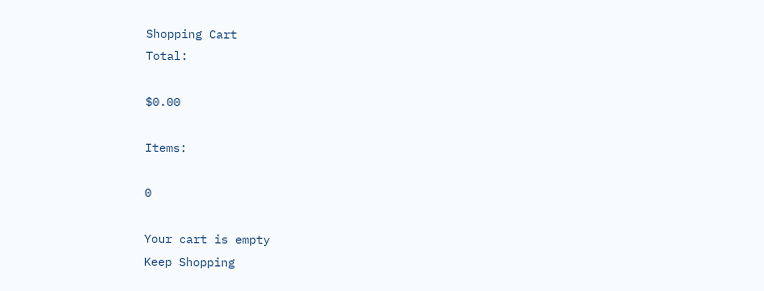Shopping Cart
Total:

$0.00

Items:

0

Your cart is empty
Keep Shopping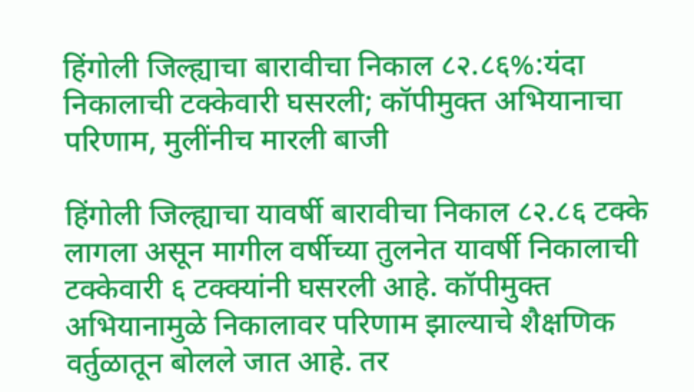हिंगोली जिल्ह्याचा बारावीचा निकाल ८२.८६%:यंदा निकालाची टक्केवारी घसरली; कॉपीमुक्त अभियानाचा परिणाम, मुलींनीच मारली बाजी

हिंगोली जिल्ह्याचा यावर्षी बारावीचा निकाल ८२.८६ टक्के लागला असून मागील वर्षीच्या तुलनेत यावर्षी निकालाची टक्केवारी ६ टक्क्यांनी घसरली आहे. कॉपीमुक्त अभियानामुळे निकालावर परिणाम झाल्याचे शैक्षणिक वर्तुळातून बोलले जात आहे. तर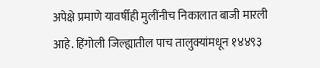अपेक्षे प्रमाणे यावर्षीही मुलींनीच निकालात बाजी मारली आहे. हिंगोली जिल्ह्यातील पाच तालुक्यांमधून १४४९३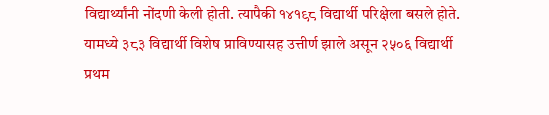विद्यार्थ्यांनी नोंदणी केली होती. त्यापैकी १४१९८ विद्यार्थी परिक्षेला बसले होते. यामध्ये ३८३ विद्यार्थी विशेष प्राविण्यासह उत्तीर्ण झाले असून २५०६ विद्यार्थी प्रथम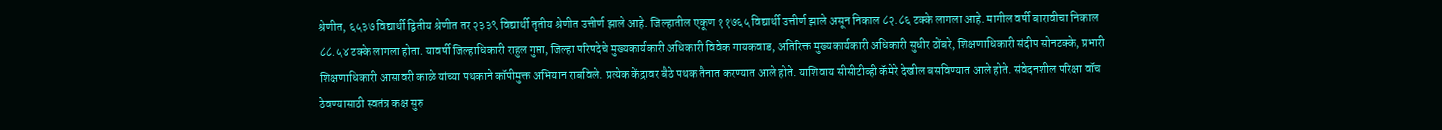श्रेणीत, ६५३७ विद्यार्थी द्वितीय श्रेणीत तर २३३९ विद्यार्थी तृतीय श्रेणीत उत्तीर्ण झाले आहे. जिल्हातील एकूण ११७६५ विद्यार्थी उत्तीर्ण झाले असून निकाल ८२.८६ टक्के लागला आहे. मागील वर्षी बारावीचा निकाल ८८.५४ टक्के लागला होता. यावर्षी जिल्हाधिकारी राहुल गुप्ता, जिल्हा परिषदेचे मुख्यकार्यकारी अधिकारी विवेक गायकवाड, अतिरिक्त मुख्यकार्यकारी अधिकारी सुधीर ठोंबरे, शिक्षणाधिकारी संदीप सोनटक्के, प्रभारी शिक्षणाधिकारी आसावरी काळे यांच्या पथकाने कॉपीमुक्त अभियान राबविले. प्रत्येक केंद्रावर बैठे पथक तैनात करण्यात आले होते. याशिवाय सीसीटीव्ही कॅमेरे देखील बसविण्यात आले होते. संवेदनशील परिक्षा वॉच ठेवण्यासाठी स्वतंत्र कक्ष सुरु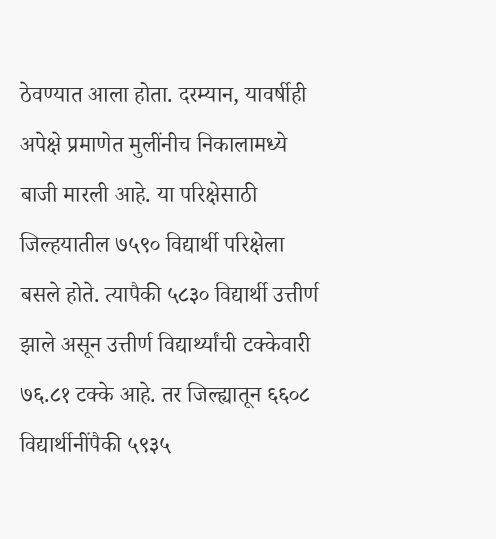ठेवण्यात आला होता. दरम्यान, यावर्षीही अपेक्षे प्रमाणेत मुलींनीच निकालामध्ये बाजी मारली आहे. या परिक्षेसाठी जिल्हयातील ७५९० विद्यार्थी परिक्षेला बसले होते. त्यापैकी ५८३० विद्यार्थी उत्तीर्ण झाले असून उत्तीर्ण विद्यार्थ्यांची टक्केवारी ७६.८१ टक्के आहे. तर जिल्ह्यातून ६६०८ विद्यार्थीनींपैकी ५९३५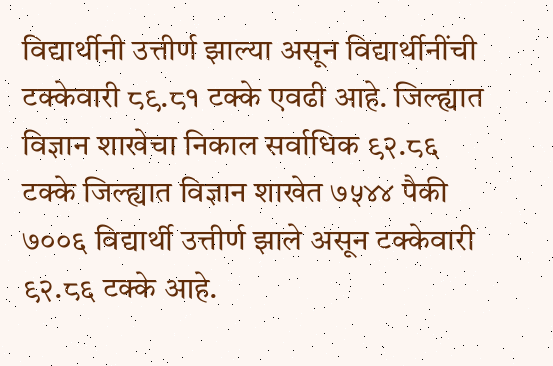विद्यार्थीनी उत्तीर्ण झाल्या असून विद्यार्थीनींची टक्केवारी ८९.८१ टक्के एवढी आहे. जिल्ह्यात विज्ञान शाखेचा निकाल सर्वाधिक ९२.८६ टक्के जिल्ह्यात विज्ञान शाखेत ७५४४ पैकी ७००६ विद्यार्थी उत्तीर्ण झाले असून टक्केवारी ९२.८६ टक्के आहे.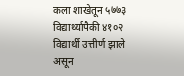कला शाखेतून ५७७३ विद्यार्थ्यापैकी ४१०२ विद्यार्थी उत्तीर्ण झाले असून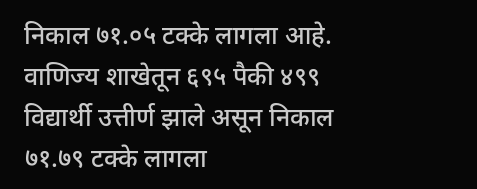निकाल ७१.०५ टक्के लागला आहे. वाणिज्य शाखेतून ६९५ पैकी ४९९ विद्यार्थी उत्तीर्ण झाले असून निकाल ७१.७९ टक्के लागला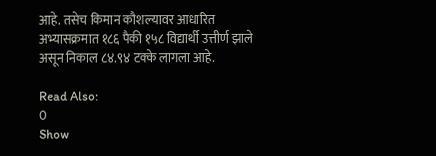आहे. तसेच किमान कौशल्यावर आधारित अभ्यासक्रमात १८६ पैकी १५८ विद्यार्थी उत्तीर्ण झाले असून निकाल ८४.९४ टक्के लागला आहे.

Read Also:
0
Show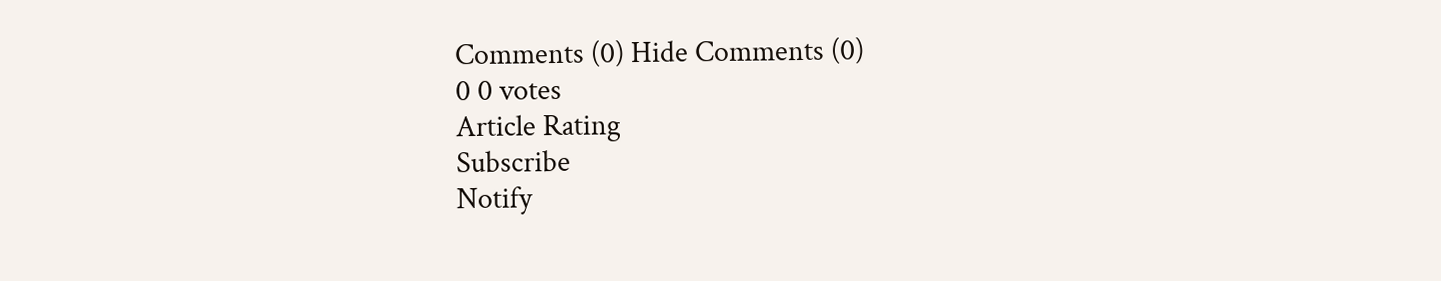Comments (0) Hide Comments (0)
0 0 votes
Article Rating
Subscribe
Notify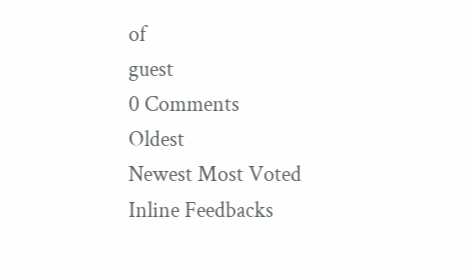of
guest
0 Comments
Oldest
Newest Most Voted
Inline Feedbacks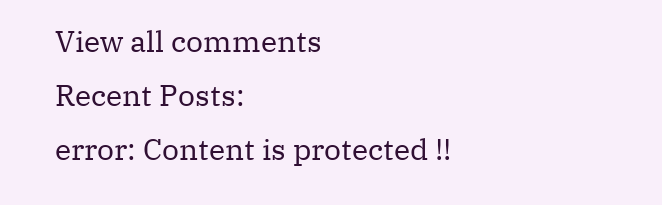View all comments
Recent Posts:
error: Content is protected !!